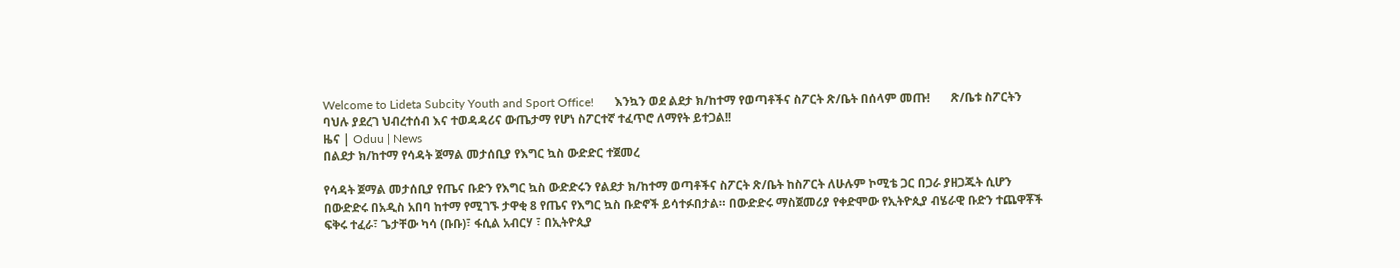Welcome to Lideta Subcity Youth and Sport Office!       እንኳን ወደ ልደታ ክ/ከተማ የወጣቶችና ስፖርት ጽ/ቤት በሰላም መጡ!       ጽ/ቤቱ ስፖርትን ባህሉ ያደረገ ህብረተሰብ እና ተወዳዳሪና ውጤታማ የሆነ ስፖርተኛ ተፈጥሮ ለማየት ይተጋል!!
ዜና | Oduu | News
በልደታ ክ/ከተማ የሳዳት ጀማል መታሰቢያ የእግር ኳስ ውድድር ተጀመረ

የሳዳት ጀማል መታሰቢያ የጤና ቡድን የእግር ኳስ ውድድሩን የልደታ ክ/ከተማ ወጣቶችና ስፖርት ጽ/ቤት ከስፖርት ለሁሉም ኮሚቴ ጋር በጋራ ያዘጋጁት ሲሆን በውድድሩ በአዲስ አበባ ከተማ የሚገኙ ታዋቂ 8 የጤና የእግር ኳስ ቡድኖች ይሳተፉበታል። በውድድሩ ማስጀመሪያ የቀድሞው የኢትዮጲያ ብሄራዊ ቡድን ተጨዋቾች ፍቅሩ ተፈራ፣ ጌታቸው ካሳ (ቡቡ)፣ ፋሲል አብርሃ ፣ በኢትዮጲያ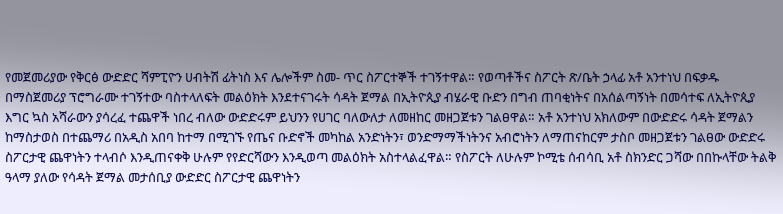የመጀመሪያው የቅርፅ ውድድር ሻምፒዮን ሀብትሽ ፊትነስ እና ሌሎችም ስመ- ጥር ስፖርተኞች ተገኝተዋል። የወጣቶችና ስፖርት ጽ/ቤት ኃላፊ አቶ አንተነህ በፍቃዱ በማስጀመሪያ ፕሮግራሙ ተገኝተው ባስተላለፍት መልዕክት እንደተናገሩት ሳዳት ጀማል በኢትዮጲያ ብሄራዊ ቡድን በግብ ጠባቂነትና በአሰልጣኝነት በመሳተፍ ለኢትዮጲያ እግር ኳስ አሻራውን ያሳረፈ ተጨዋች ነበረ ብለው ውድድሩም ይህንን የሀገር ባለውለታ ለመዘከር መዘጋጀቱን ገልፀዋል። አቶ አንተነህ አክለውም በውድድሩ ሳዳት ጀማልን ከማስታወስ በተጨማሪ በአዲስ አበባ ከተማ በሚገኙ የጤና ቡድኖች መካከል አንድነትን፣ ወንድማማችነትንና አብሮነትን ለማጠናከርም ታስቦ መዘጋጀቱን ገልፀው ውድድሩ ስፖርታዊ ጨዋነትን ተላብሶ እንዲጠናቀቅ ሁሉም የየድርሻውን እንዲወጣ መልዕክት አስተላልፈዋል። የስፖርት ለሁሉም ኮሚቴ ሰብሳቢ አቶ ስክንድር ጋሻው በበኩላቸው ትልቅ ዓላማ ያለው የሳዳት ጀማል መታሰቢያ ውድድር ስፖርታዊ ጨዋነትን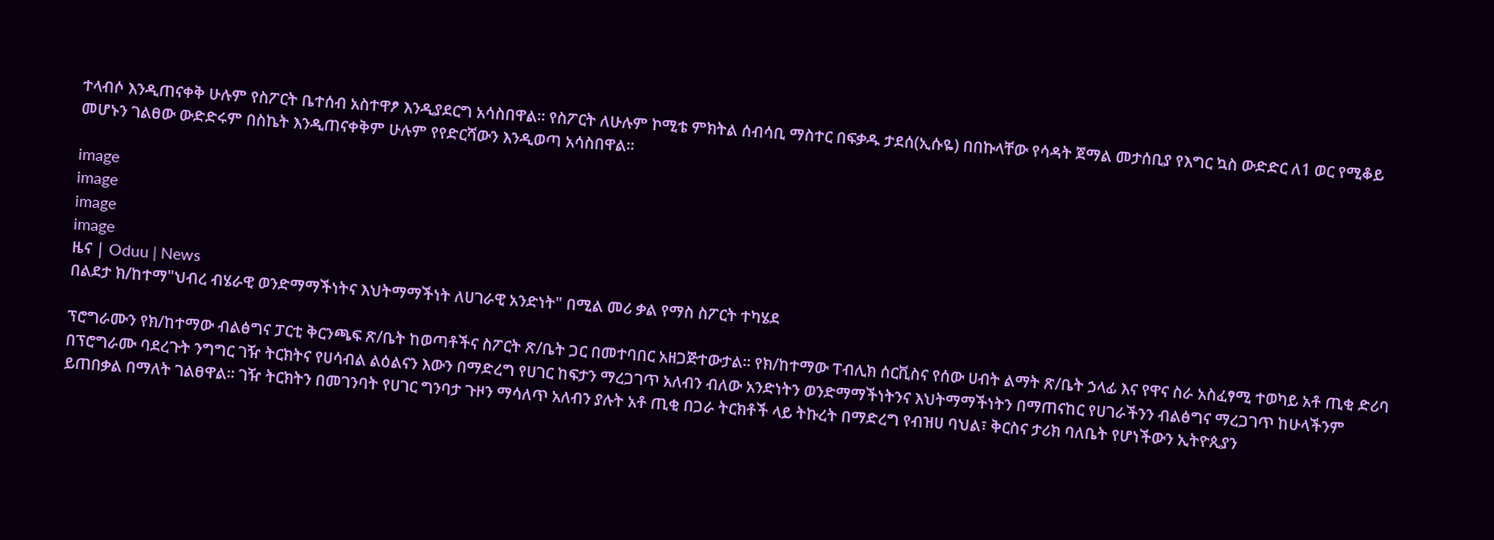ተላብሶ እንዲጠናቀቅ ሁሉም የስፖርት ቤተሰብ አስተዋፆ እንዲያደርግ አሳስበዋል። የስፖርት ለሁሉም ኮሚቴ ምክትል ሰብሳቢ ማስተር በፍቃዱ ታደሰ(ኢሱዬ) በበኩላቸው የሳዳት ጀማል መታሰቢያ የእግር ኳስ ውድድር ለ1 ወር የሚቆይ መሆኑን ገልፀው ውድድሩም በስኬት እንዲጠናቀቅም ሁሉም የየድርሻውን እንዲወጣ አሳስበዋል።

image
image
image
image
ዜና | Oduu | News
በልደታ ክ/ከተማ"ህብረ ብሄራዊ ወንድማማችነትና እህትማማችነት ለሀገራዊ አንድነት" በሚል መሪ ቃል የማስ ስፖርት ተካሄደ

ፕሮግራሙን የክ/ከተማው ብልፅግና ፓርቲ ቅርንጫፍ ጽ/ቤት ከወጣቶችና ስፖርት ጽ/ቤት ጋር በመተባበር አዘጋጅተውታል። የክ/ከተማው ፐብሊክ ሰርቪስና የሰው ሀብት ልማት ጽ/ቤት ኃላፊ እና የዋና ስራ አስፈፃሚ ተወካይ አቶ ጢቂ ድሪባ በፕሮግራሙ ባደረጉት ንግግር ገዥ ትርክትና የሀሳብል ልዕልናን እውን በማድረግ የሀገር ከፍታን ማረጋገጥ አለብን ብለው አንድነትን ወንድማማችነትንና እህትማማችነትን በማጠናከር የሀገራችንን ብልፅግና ማረጋገጥ ከሁላችንም ይጠበቃል በማለት ገልፀዋል። ገዥ ትርክትን በመገንባት የሀገር ግንባታ ጉዞን ማሳለጥ አለብን ያሉት አቶ ጢቂ በጋራ ትርክቶች ላይ ትኩረት በማድረግ የብዝሀ ባህል፣ ቅርስና ታሪክ ባለቤት የሆነችውን ኢትዮጲያን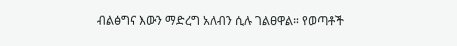ብልፅግና እውን ማድረግ አለብን ሲሉ ገልፀዋል። የወጣቶች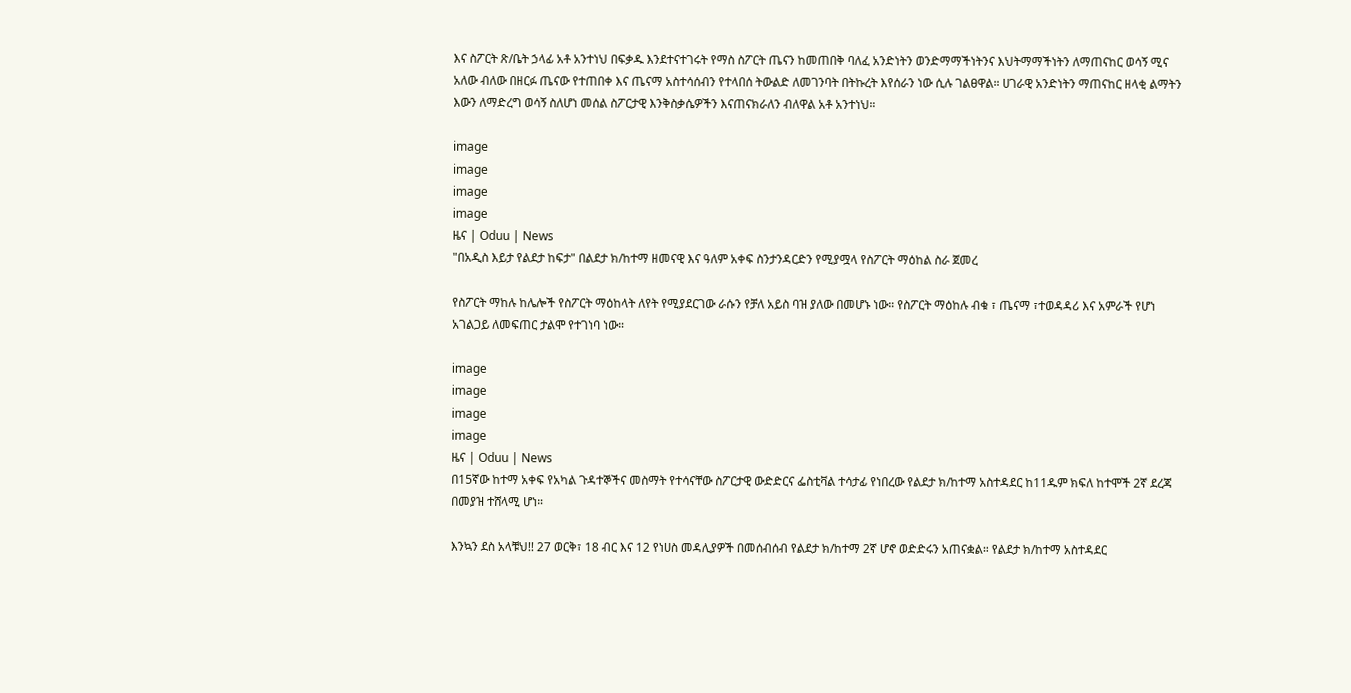እና ስፖርት ጽ/ቤት ኃላፊ አቶ አንተነህ በፍቃዱ እንደተናተገሩት የማስ ስፖርት ጤናን ከመጠበቅ ባለፈ አንድነትን ወንድማማችነትንና እህትማማችነትን ለማጠናከር ወሳኝ ሚና አለው ብለው በዘርፉ ጤናው የተጠበቀ እና ጤናማ አስተሳሰብን የተላበሰ ትውልድ ለመገንባት በትኩረት እየሰራን ነው ሲሉ ገልፀዋል። ሀገራዊ አንድነትን ማጠናከር ዘላቂ ልማትን እውን ለማድረግ ወሳኝ ስለሆነ መሰል ስፖርታዊ እንቅስቃሴዎችን እናጠናክራለን ብለዋል አቶ አንተነህ።

image
image
image
image
ዜና | Oduu | News
"በአዲስ እይታ የልደታ ከፍታ" በልደታ ክ/ከተማ ዘመናዊ እና ዓለም አቀፍ ስንታንዳርድን የሚያሟላ የስፖርት ማዕከል ስራ ጀመረ

የስፖርት ማከሉ ከሌሎች የስፖርት ማዕከላት ለየት የሚያደርገው ራሱን የቻለ አይስ ባዝ ያለው በመሆኑ ነው። የስፖርት ማዕከሉ ብቁ ፣ ጤናማ ፣ተወዳዳሪ እና አምራች የሆነ አገልጋይ ለመፍጠር ታልሞ የተገነባ ነው።

image
image
image
image
ዜና | Oduu | News
በ15ኛው ከተማ አቀፍ የአካል ጉዳተኞችና መስማት የተሳናቸው ስፖርታዊ ውድድርና ፌስቲቫል ተሳታፊ የነበረው የልደታ ክ/ከተማ አስተዳደር ከ11ዱም ክፍለ ከተሞች 2ኛ ደረጃ በመያዝ ተሸላሚ ሆነ።

እንኳን ደስ አላቹህ!! 27 ወርቅ፣ 18 ብር እና 12 የነሀስ መዳሊያዎች በመሰብሰብ የልደታ ክ/ከተማ 2ኛ ሆኖ ወድድሩን አጠናቋል። የልደታ ክ/ከተማ አስተዳደር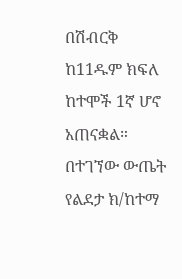በሽብርቅ ከ11ዱም ክፍለ ከተሞች 1ኛ ሆኖ አጠናቋል። በተገኘው ውጤት የልደታ ክ/ከተማ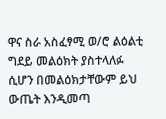ዋና ስራ አስፈፃሚ ወ/ሮ ልዕልቲ ግደይ መልዕክት ያስተላለፉ ሲሆን በመልዕክታቸውም ይህ ውጤት እንዲመጣ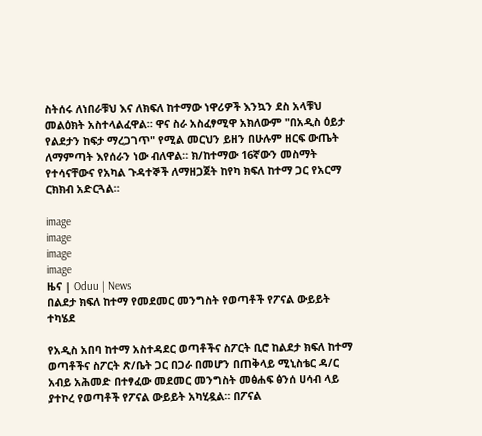ስትሰሩ ለነበራቹህ እና ለክፍለ ከተማው ነዋሪዎች እንኳን ደስ አላቹህ መልዕክት አስተላልፈዋል። ዋና ስራ አስፈፃሚዋ አክለውም "በአዲስ ዕይታ የልደታን ከፍታ ማረጋገጥ" የሚል መርህን ይዘን በሁሉም ዘርፍ ውጤት ለማምጣት እየሰራን ነው ብለዋል። ክ/ከተማው 16ኛውን መስማት የተሳናቸውና የአካል ጉዳተኞች ለማዘጋጀት ከየካ ክፍለ ከተማ ጋር የአርማ ርክክብ አድርጓል።

image
image
image
image
ዜና | Oduu | News
በልደታ ክፍለ ከተማ የመደመር መንግስት የወጣቶች የፖናል ውይይት ተካሄደ

የአዲስ አበባ ከተማ አስተዳደር ወጣቶችና ስፖርት ቢሮ ከልደታ ክፍለ ከተማ ወጣቶችና ስፖርት ጽ/ቤት ጋር በጋራ በመሆን በጠቅላይ ሚኒስቴር ዳ/ር አብይ አሕመድ በተፃፈው መደመር መንግስት መፅሐፍ ፅንሰ ሀሳብ ላይ ያተኮረ የወጣቶች የፖናል ውይይት አካሂዷል። በፖናል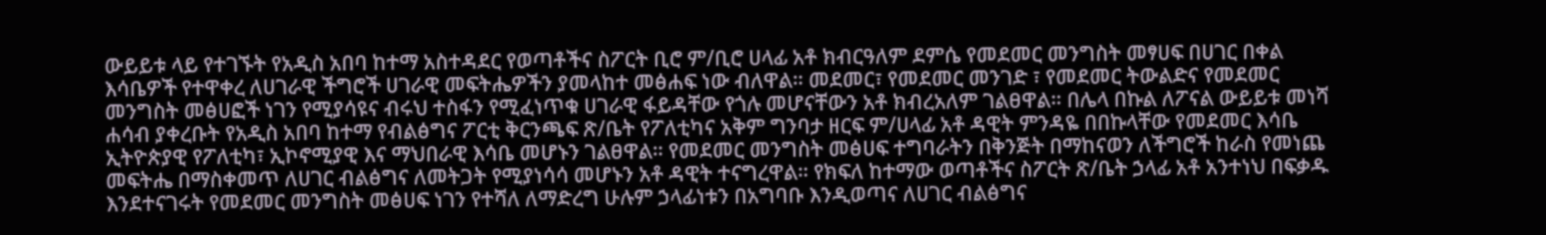ውይይቱ ላይ የተገኙት የአዲስ አበባ ከተማ አስተዳደር የወጣቶችና ስፖርት ቢሮ ም/ቢሮ ሀላፊ አቶ ክብርዓለም ደምሴ የመደመር መንግስት መፃሀፍ በሀገር በቀል እሳቤዎች የተዋቀረ ለሀገራዊ ችግሮች ሀገራዊ መፍትሔዎችን ያመላከተ መፅሐፍ ነው ብለዋል። መደመር፣ የመደመር መንገድ ፣ የመደመር ትውልድና የመደመር መንግስት መፅሀፎች ነገን የሚያሳዩና ብሩህ ተስፋን የሚፈነጥቁ ሀገራዊ ፋይዳቸው የጎሉ መሆናቸውን አቶ ክብረአለም ገልፀዋል። በሌላ በኩል ለፖናል ውይይቱ መነሻ ሐሳብ ያቀረቡት የአዲስ አበባ ከተማ የብልፅግና ፖርቲ ቅርንጫፍ ጽ/ቤት የፖለቲካና አቅም ግንባታ ዘርፍ ም/ሀላፊ አቶ ዳዊት ምንዳዬ በበኩላቸው የመደመር እሳቤ ኢትዮጵያዊ የፖለቲካ፣ ኢኮኖሚያዊ እና ማህበራዊ እሳቤ መሆኑን ገልፀዋል። የመደመር መንግስት መፅሀፍ ተግባራትን በቅንጅት በማከናወን ለችግሮች ከራስ የመነጨ መፍትሔ በማስቀመጥ ለሀገር ብልፅግና ለመትጋት የሚያነሳሳ መሆኑን አቶ ዳዊት ተናግረዋል። የክፍለ ከተማው ወጣቶችና ስፖርት ጽ/ቤት ኃላፊ አቶ አንተነህ በፍቃዱ እንደተናገሩት የመደመር መንግስት መፅሀፍ ነገን የተሻለ ለማድረግ ሁሉም ኃላፊነቱን በአግባቡ እንዲወጣና ለሀገር ብልፅግና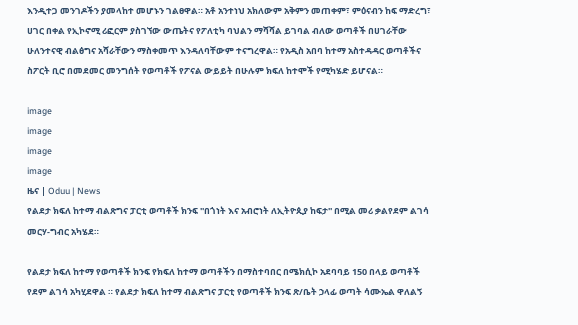እንዲተጋ መንገዶችን ያመላከተ መሆኑን ገልፀዋል። አቶ አንተነህ አክለውም አቅምን መጠቀም፣ ምዕናብን ከፍ ማድረግ፣ ሀገር በቀል የኢኮኖሚ ሪፎርም ያስገኘው ውጤትና የፖለቲካ ባህልን ማሻሻል ይገባል ብለው ወጣቶች በሀገራቸው ሁለንተናዊ ብልፅግና አሻራቸውን ማስቀመጥ እንዳለባቸውም ተናግረዋል። የአዲስ አበባ ከተማ አስተዳዳር ወጣቶችና ስፖርት ቢሮ በመደመር መንግሰት የወጣቶች የፖናል ውይይት በሁሉም ክፍለ ከተሞች የሚካሄድ ይሆናል።

image
image
image
image
ዜና | Oduu | News
የልደታ ክፍለ ከተማ ብልጽግና ፓርቲ ወጣቶች ክንፍ ''በጎነት እና አብሮነት ለኢትዮጲያ ከፍታ'' በሚል መሪ ቃልየደም ልገሳ መርሃ-ግብር አካሄደ።

የልደታ ክፍለ ከተማ የወጣቶች ክንፍ የክፍለ ከተማ ወጣቶችን በማስተባበር በሜክሲኮ አደባባይ 150 በላይ ወጣቶች የደም ልገሳ አካሂደዋል ። የልደታ ክፍለ ከተማ ብልጽግና ፓርቲ የወጣቶች ክንፍ ጽ/ቤት ኃላፊ ወጣት ሳሙኤል ዋለልኝ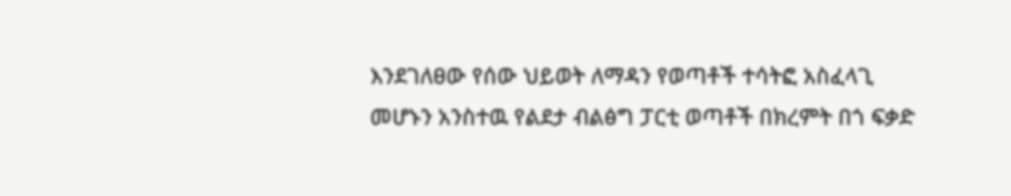እንደገለፀው የሰው ህይወት ለማዳን የወጣቶች ተሳትፎ አስፈላጊ መሆኑን አንስተዉ የልደታ ብልፅግ ፓርቲ ወጣቶች በክረምት በጎ ፍቃድ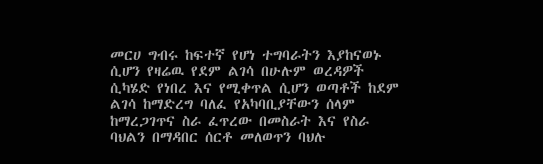መርሀ ግብሩ ከፍተኛ የሆነ ተግባራትን እያከናወኑ ሲሆን የዛሬዉ የደም ልገሳ በሁሉም ወረዳዎች ሲካሄድ የነበረ እና የሚቀጥል ሲሆን ወጣቶች ከደም ልገሳ ከማድረግ ባለፈ የአካባቢያቸውን ሰላም ከማረጋገጥና ስራ ፈጥረው በመስራት እና የስራ ባህልን በማዳበር ሰርቶ መለወጥን ባህሉ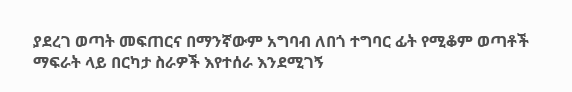ያደረገ ወጣት መፍጠርና በማንኛውም አግባብ ለበጎ ተግባር ፊት የሚቆም ወጣቶች ማፍራት ላይ በርካታ ስራዎች እየተሰራ እንደሚገኝ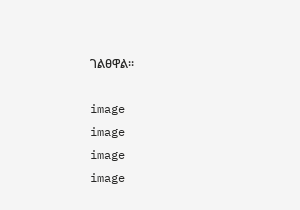ገልፀዋል።

image
image
image
image